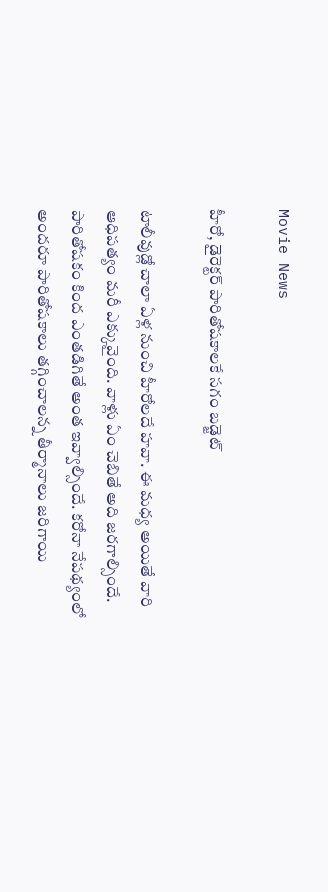Movie News

హీరో, డైరెక్టర్ పారితోషకాలకే సగం బడ్జెట్

టాలీవుడ్లో చాలా ఏళ్ల నుంచి హీరోలదే హవా. ఈ మధ్య అయితే వారి ఆధిపత్యం మరీ ఎక్కువైంది. వాళ్లు ఏం చెబితే అది జరగాల్సిందే. పారితోషకం కింద ఎంతడిగితే అంత ఇవ్వాల్సిందే. కరోనా నేపథ్యంలో అందరూ పారితోషకాలు తగ్గించాలన్న తీర్మానాలు జరిగాయి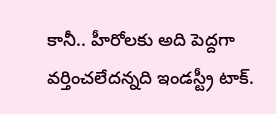కానీ.. హీరోలకు అది పెద్దగా వర్తించలేదన్నది ఇండస్ట్రీ టాక్.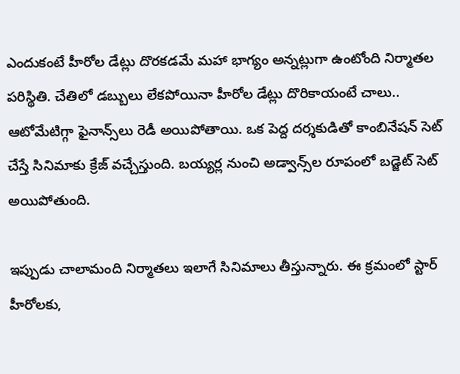ఎందుకంటే హీరోల డేట్లు దొరకడమే మహా భాగ్యం అన్నట్లుగా ఉంటోంది నిర్మాతల పరిస్థితి. చేతిలో డబ్బులు లేకపోయినా హీరోల డేట్లు దొరికాయంటే చాలు.. ఆటోమేటిగ్గా ఫైనాన్స్‌లు రెడీ అయిపోతాయి. ఒక పెద్ద దర్శకుడితో కాంబినేషన్ సెట్ చేస్తే సినిమాకు క్రేజ్ వచ్చేస్తుంది. బయ్యర్ల నుంచి అడ్వాన్స్‌ల రూపంలో బడ్జెట్ సెట్ అయిపోతుంది.

ఇప్పుడు చాలామంది నిర్మాతలు ఇలాగే సినిమాలు తీస్తున్నారు. ఈ క్రమంలో స్టార్ హీరోలకు,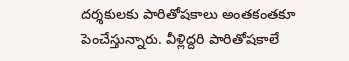దర్శకులకు పారితోషకాలు అంతకంతకూ పెంచేస్తున్నారు. వీళ్లిద్దరి పారితోషకాలే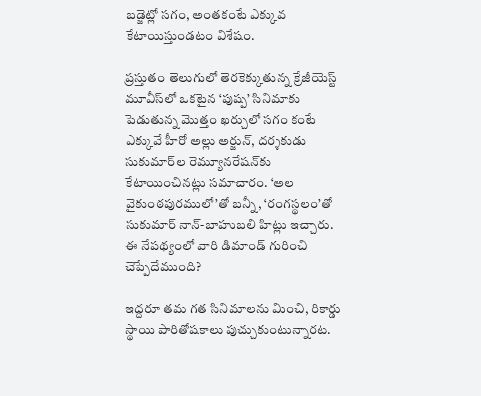బడ్జెట్లో సగం, అంతకంటే ఎక్కువ కేటాయిస్తుండటం విశేషం.

ప్రస్తుతం తెలుగులో తెరకెక్కుతున్న క్రేజీయెస్ట్ మూవీస్‌లో ఒకటైన ‘పుష్ప’ సినిమాకు పెడుతున్న మొత్తం ఖర్చులో సగం కంటే ఎక్కువే హీరో అల్లు అర్జున్, దర్శకుడు సుకుమార్‌ల రెమ్యూనరేషన్‌కు కేటాయించినట్లు సమాచారం. ‘అల వైకుంఠపురములో’తో బన్నీ, ‘రంగస్థలం’తో సుకుమార్ నాన్-బాహుబలి హిట్లు ఇచ్చారు. ఈ నేపథ్యంలో వారి డిమాండ్ గురించి చెప్పేదేముంది?

ఇద్దరూ తమ గత సినిమాలను మించి, రికార్డు స్థాయి పారితోషకాలు పుచ్చుకుంటున్నారట.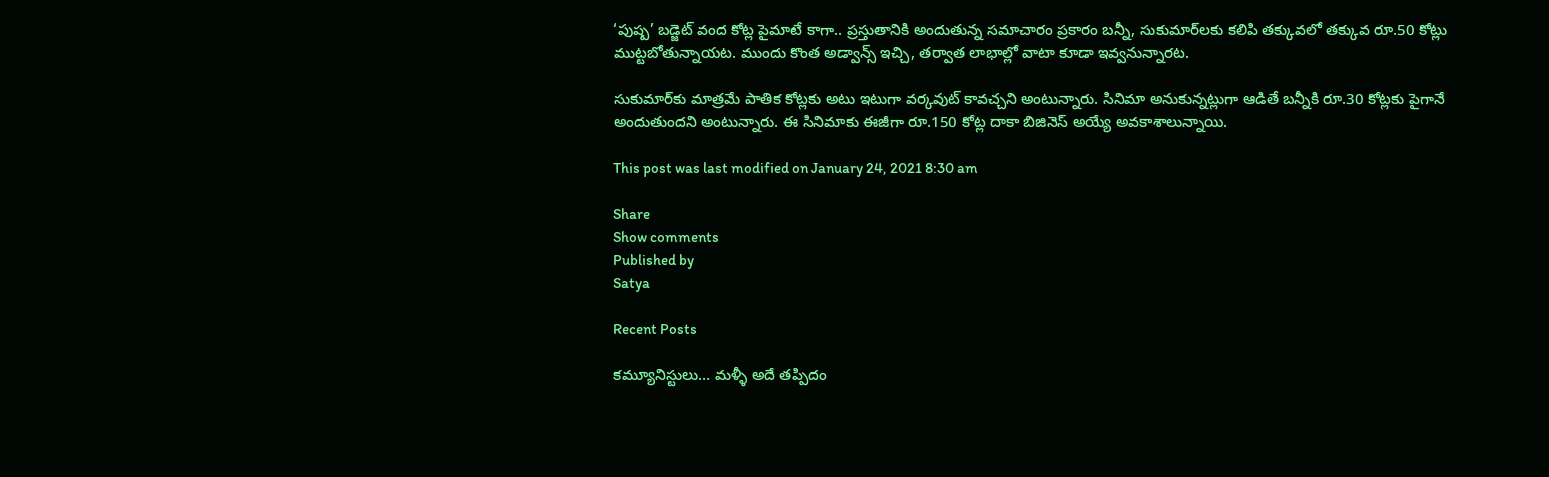‘పుష్ప’ బడ్జెట్ వంద కోట్ల పైమాటే కాగా.. ప్రస్తుతానికి అందుతున్న సమాచారం ప్రకారం బన్నీ, సుకుమార్‌లకు కలిపి తక్కువలో తక్కువ రూ.50 కోట్లు ముట్టబోతున్నాయట. ముందు కొంత అడ్వాన్స్ ఇచ్చి, తర్వాత లాభాల్లో వాటా కూడా ఇవ్వనున్నారట.

సుకుమార్‌కు మాత్రమే పాతిక కోట్లకు అటు ఇటుగా వర్కవుట్ కావచ్చని అంటున్నారు. సినిమా అనుకున్నట్లుగా ఆడితే బన్నీకి రూ.30 కోట్లకు పైగానే అందుతుందని అంటున్నారు. ఈ సినిమాకు ఈజీగా రూ.150 కోట్ల దాకా బిజినెస్ అయ్యే అవకాశాలున్నాయి.

This post was last modified on January 24, 2021 8:30 am

Share
Show comments
Published by
Satya

Recent Posts

కమ్యూనిస్టులు… మళ్ళీ అదే తప్పిదం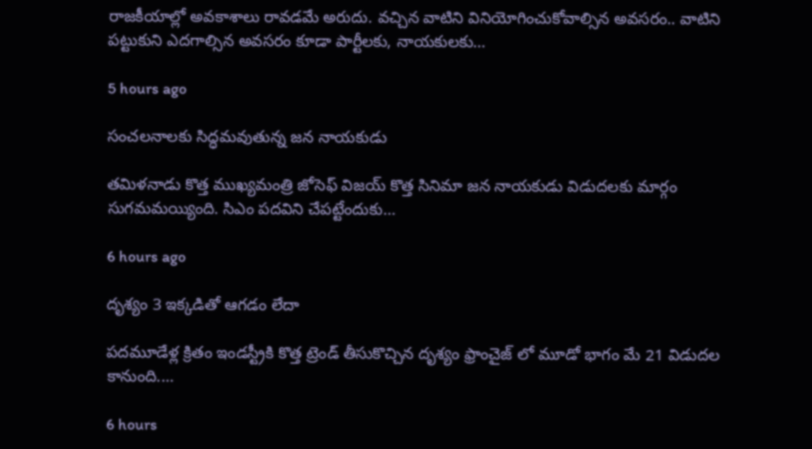రాజ‌కీయాల్లో అవ‌కాశాలు రావ‌డ‌మే అరుదు. వ‌చ్చిన వాటిని వినియోగించుకోవాల్సిన అవ‌స‌రం.. వాటిని ప‌ట్టుకుని ఎద‌గాల్సిన అవ‌స‌రం కూడా పార్టీల‌కు, నాయ‌కుల‌కు…

5 hours ago

సంచలనాలకు సిద్ధమవుతున్న జన నాయకుడు

తమిళనాడు కొత్త ముఖ్యమంత్రి జోసెఫ్ విజయ్ కొత్త సినిమా జన నాయకుడు విడుదలకు మార్గం సుగమమయ్యింది. సిఎం పదవిని చేపట్టేందుకు…

6 hours ago

దృశ్యం 3 ఇక్కడితో ఆగడం లేదా

పదమూడేళ్ల క్రితం ఇండస్ట్రీకి కొత్త ట్రెండ్ తీసుకొచ్చిన దృశ్యం ఫ్రాంచైజ్ లో మూడో భాగం మే 21 విడుదల కానుంది.…

6 hours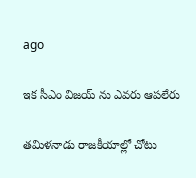ago

ఇక సీఎం విజయ్ ను ఎవరు ఆపలేరు

త‌మిళ‌నాడు రాజ‌కీయాల్లో చోటు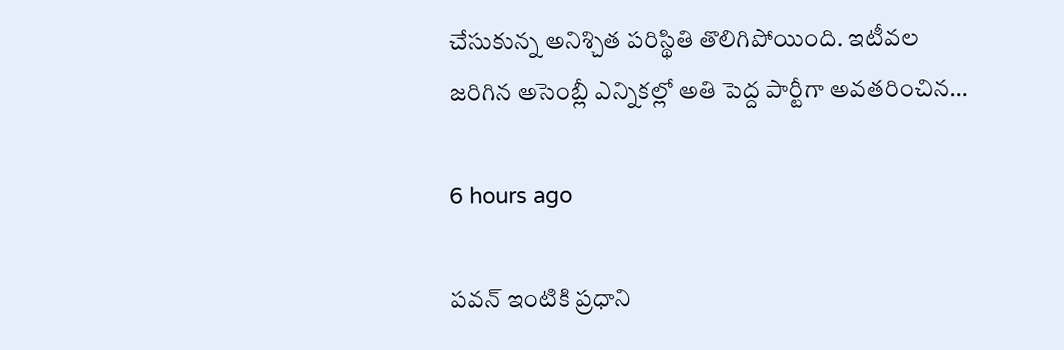చేసుకున్న అనిశ్చిత ప‌రిస్థితి తొలిగిపోయింది. ఇటీవ‌ల జ‌రిగిన అసెంబ్లీ ఎన్నిక‌ల్లో అతి పెద్ద పార్టీగా అవ‌త‌రించిన…

6 hours ago

ప‌వ‌న్ ఇంటికి ప్ర‌ధాని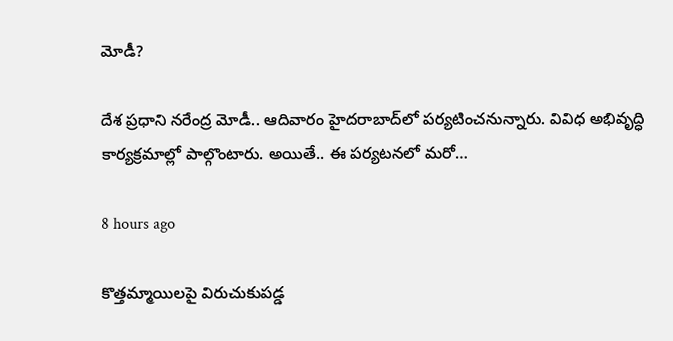మోడీ?

దేశ ప్ర‌ధాని న‌రేంద్ర మోడీ.. ఆదివారం హైద‌రాబాద్‌లో ప‌ర్య‌టించ‌నున్నారు. వివిధ అభివృద్ధి కార్య‌క్ర‌మాల్లో పాల్గొంటారు. అయితే.. ఈ ప‌ర్య‌ట‌న‌లో మ‌రో…

8 hours ago

కొత్తమ్మాయిలపై విరుచుకుపడ్డ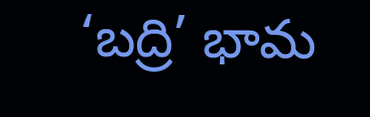‘బద్రి’ భామ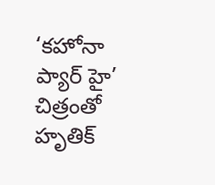‘కహోనా ప్యార్ హై’ చిత్రంతో హృతిక్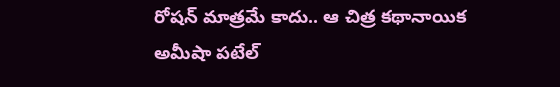రోషన్ మాత్రమే కాదు.. ఆ చిత్ర కథానాయిక అమీషా పటేల్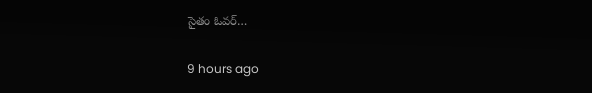సైతం ఓవర్…

9 hours ago